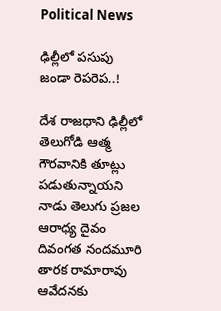Political News

ఢిల్లీలో పసుపు జండా రెపరెప..!

దేశ రాజధాని ఢిల్లీలో తెలుగోడి ఆత్మ గౌరవానికి తూట్లు పడుతున్నాయని నాడు తెలుగు ప్రజల ఆరాధ్య దైవం దివంగత నందమూరి తారక రామారావు ఆవేదనకు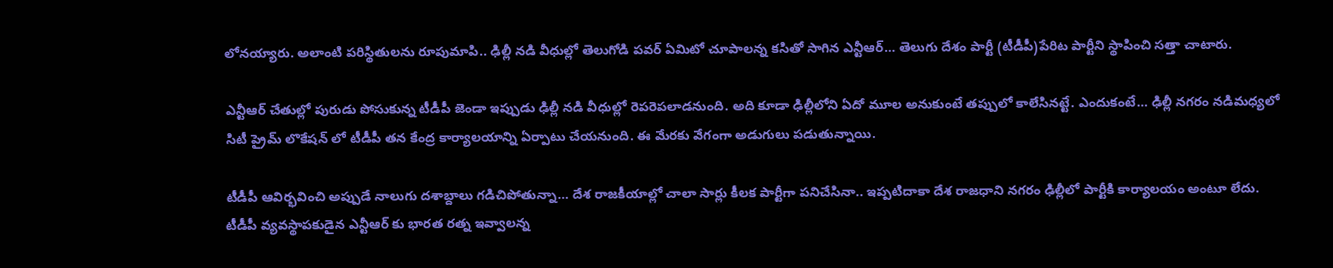లోనయ్యారు. అలాంటి పరిస్థితులను రూపుమాపి.. ఢిల్లీ నడి వీధుల్లో తెలుగోడి పవర్ ఏమిటో చూపాలన్న కసితో సాగిన ఎన్టీఆర్… తెలుగు దేశం పార్టీ (టీడీపీ)పేరిట పార్టీని స్థాపించి సత్తా చాటారు.

ఎన్టీఆర్ చేతుల్లో పురుడు పోసుకున్న టీడీపీ జెండా ఇప్పుడు ఢిల్లీ నడి వీధుల్లో రెపరెపలాడనుంది. అది కూడా ఢిల్లీలోని ఏదో మూల అనుకుంటే తప్పులో కాలేసినట్టే. ఎందుకంటే… ఢిల్లీ నగరం నడిమధ్యలో సిటీ ప్రైమ్ లొకేషన్ లో టీడీపీ తన కేంద్ర కార్యాలయాన్ని ఏర్పాటు చేయనుంది. ఈ మేరకు వేగంగా అడుగులు పడుతున్నాయి.

టీడీపీ ఆవిర్భవించి అప్పుడే నాలుగు దశాబ్దాలు గడిచిపోతున్నా… దేశ రాజకీయాల్లో చాలా సార్లు కీలక పార్టీగా పనిచేసినా.. ఇప్పటిదాకా దేశ రాజధాని నగరం ఢిల్లీలో పార్టీకి కార్యాలయం అంటూ లేదు. టీడీపీ వ్యవస్థాపకుడైన ఎన్టీఆర్ కు భారత రత్న ఇవ్వాలన్న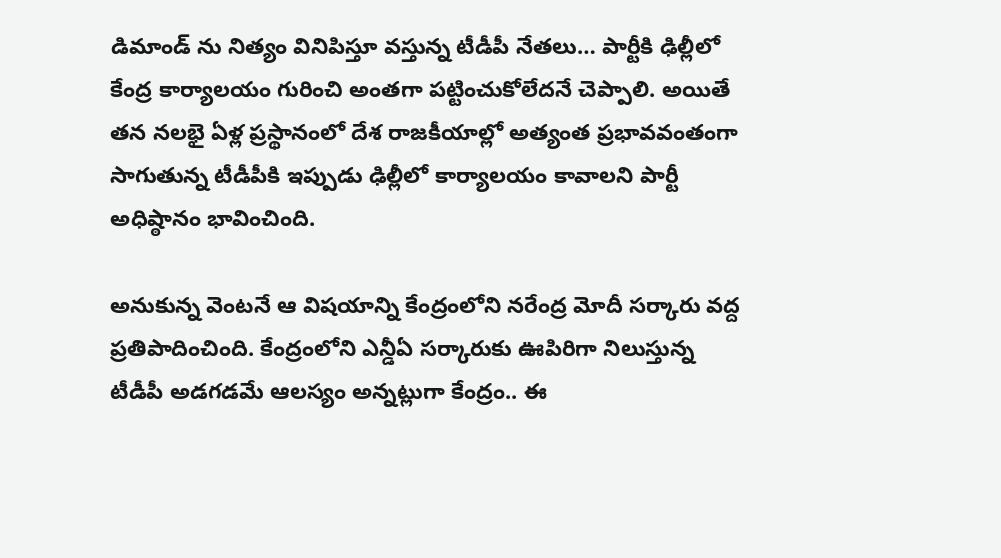డిమాండ్ ను నిత్యం వినిపిస్తూ వస్తున్న టీడీపీ నేతలు… పార్టీకి ఢిల్లీలో కేంద్ర కార్యాలయం గురించి అంతగా పట్టించుకోలేదనే చెప్పాలి. అయితే తన నలభై ఏళ్ల ప్రస్థానంలో దేశ రాజకీయాల్లో అత్యంత ప్రభావవంతంగా సాగుతున్న టీడీపీకి ఇప్పుడు ఢిల్లీలో కార్యాలయం కావాలని పార్టీ అధిష్ఠానం భావించింది.

అనుకున్న వెంటనే ఆ విషయాన్ని కేంద్రంలోని నరేంద్ర మోదీ సర్కారు వద్ద ప్రతిపాదించింది. కేంద్రంలోని ఎన్డీఏ సర్కారుకు ఊపిరిగా నిలుస్తున్న టీడీపీ అడగడమే ఆలస్యం అన్నట్లుగా కేంద్రం.. ఈ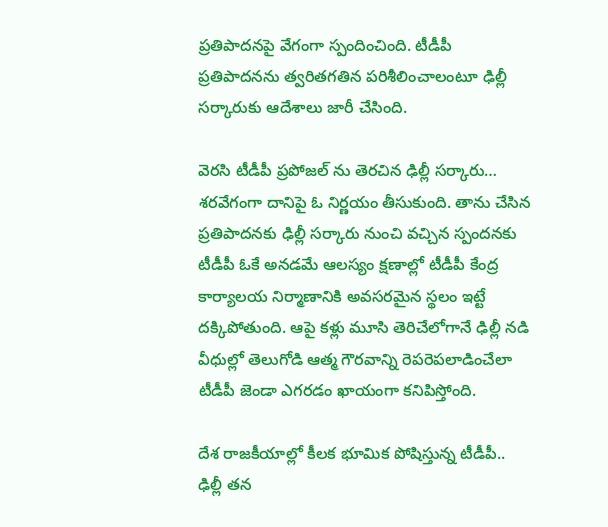ప్రతిపాదనపై వేగంగా స్పందించింది. టీడీపీ ప్రతిపాదనను త్వరితగతిన పరిశీలించాలంటూ ఢిల్లీ సర్కారుకు ఆదేశాలు జారీ చేసింది.

వెరసి టీడీపీ ప్రపోజల్ ను తెరచిన ఢిల్లీ సర్కారు… శరవేగంగా దానిపై ఓ నిర్ణయం తీసుకుంది. తాను చేసిన ప్రతిపాదనకు ఢిల్లీ సర్కారు నుంచి వచ్చిన స్పందనకు టీడీపీ ఓకే అనడమే ఆలస్యం క్షణాల్లో టీడీపీ కేంద్ర కార్యాలయ నిర్మాణానికి అవసరమైన స్థలం ఇట్టే దక్కిపోతుంది. ఆపై కళ్లు మూసి తెరిచేలోగానే ఢిల్లీ నడి వీధుల్లో తెలుగోడి ఆత్మ గౌరవాన్ని రెపరెపలాడించేలా టీడీపీ జెండా ఎగరడం ఖాయంగా కనిపిస్తోంది.

దేశ రాజకీయాల్లో కీలక భూమిక పోషిస్తున్న టీడీపీ.. ఢిల్లీ తన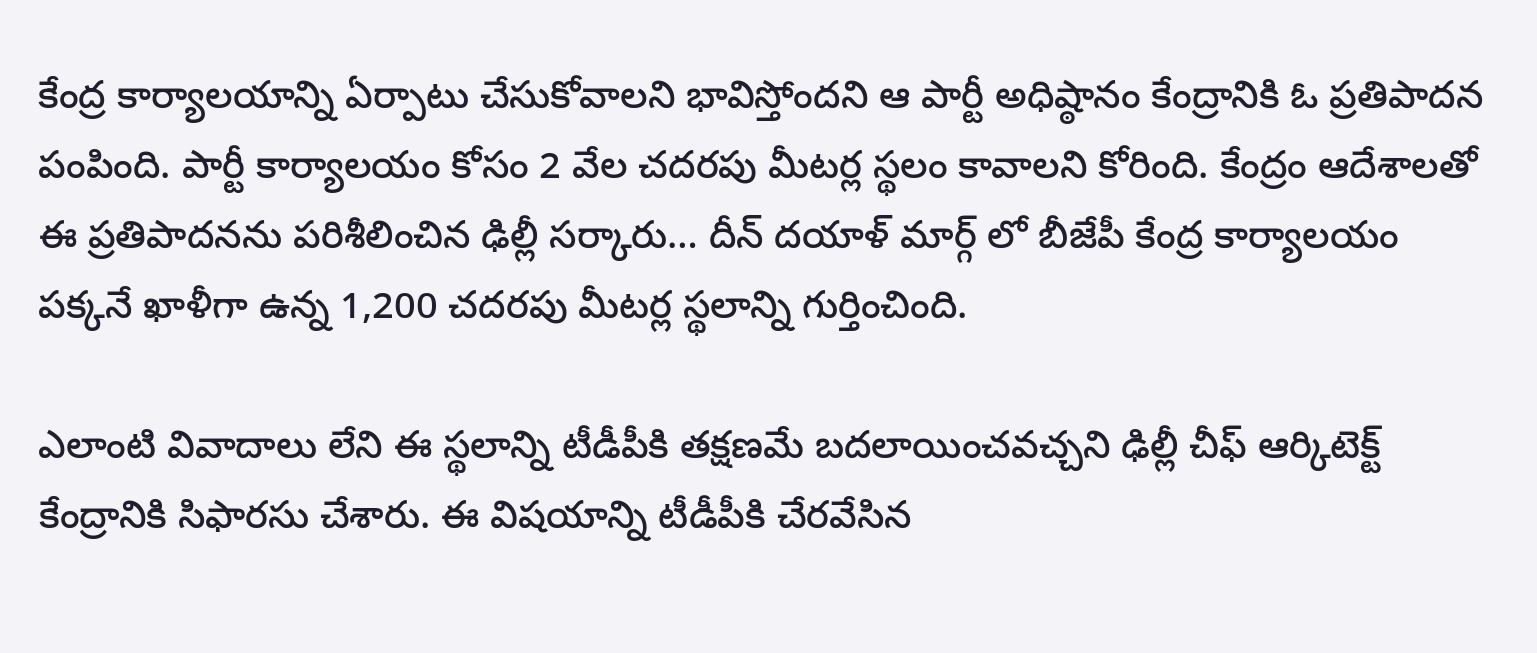కేంద్ర కార్యాలయాన్ని ఏర్పాటు చేసుకోవాలని భావిస్తోందని ఆ పార్టీ అధిష్ఠానం కేంద్రానికి ఓ ప్రతిపాదన పంపింది. పార్టీ కార్యాలయం కోసం 2 వేల చదరపు మీటర్ల స్థలం కావాలని కోరింది. కేంద్రం ఆదేశాలతో ఈ ప్రతిపాదనను పరిశీలించిన ఢిల్లీ సర్కారు… దీన్ దయాళ్ మార్గ్ లో బీజేపీ కేంద్ర కార్యాలయం పక్కనే ఖాళీగా ఉన్న 1,200 చదరపు మీటర్ల స్థలాన్ని గుర్తించింది.

ఎలాంటి వివాదాలు లేని ఈ స్థలాన్ని టీడీపీకి తక్షణమే బదలాయించవచ్చని ఢిల్లీ చీఫ్ ఆర్కిటెక్ట్ కేంద్రానికి సిఫారసు చేశారు. ఈ విషయాన్ని టీడీపీకి చేరవేసిన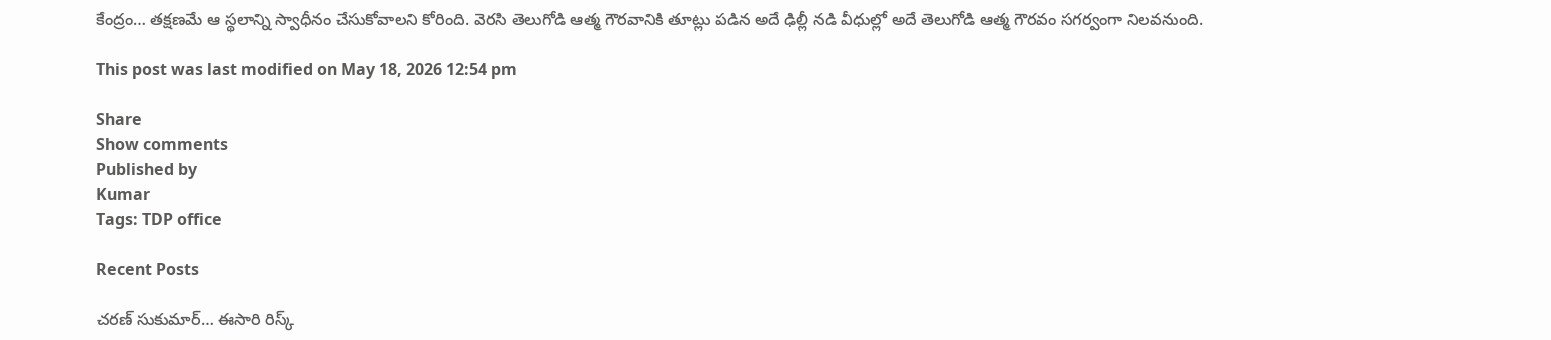కేంద్రం… తక్షణమే ఆ స్థలాన్ని స్వాధీనం చేసుకోవాలని కోరింది. వెరసి తెలుగోడి ఆత్మ గౌరవానికి తూట్లు పడిన అదే ఢిల్లీ నడి వీధుల్లో అదే తెలుగోడి ఆత్మ గౌరవం సగర్వంగా నిలవనుంది.

This post was last modified on May 18, 2026 12:54 pm

Share
Show comments
Published by
Kumar
Tags: TDP office

Recent Posts

చరణ్ సుకుమార్‌… ఈసారి రిస్క్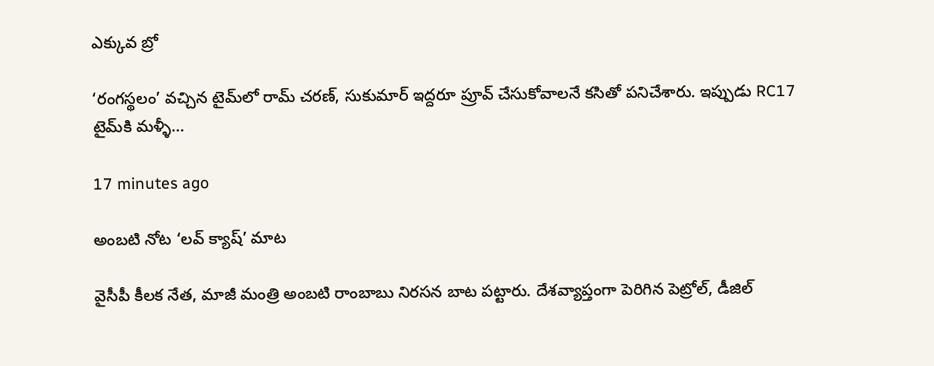ఎక్కువ బ్రో

‘రంగస్థలం’ వచ్చిన టైమ్‌లో రామ్ చరణ్, సుకుమార్ ఇద్దరూ ప్రూవ్ చేసుకోవాలనే కసితో పనిచేశారు. ఇప్పుడు RC17 టైమ్‌కి మళ్ళీ…

17 minutes ago

అంబటి నోట ‘లవ్ క్యాష్’ మాట

వైసీపీ కీలక నేత, మాజీ మంత్రి అంబటి రాంబాబు నిరసన బాట పట్టారు. దేశవ్యాప్తంగా పెరిగిన పెట్రోల్, డీజిల్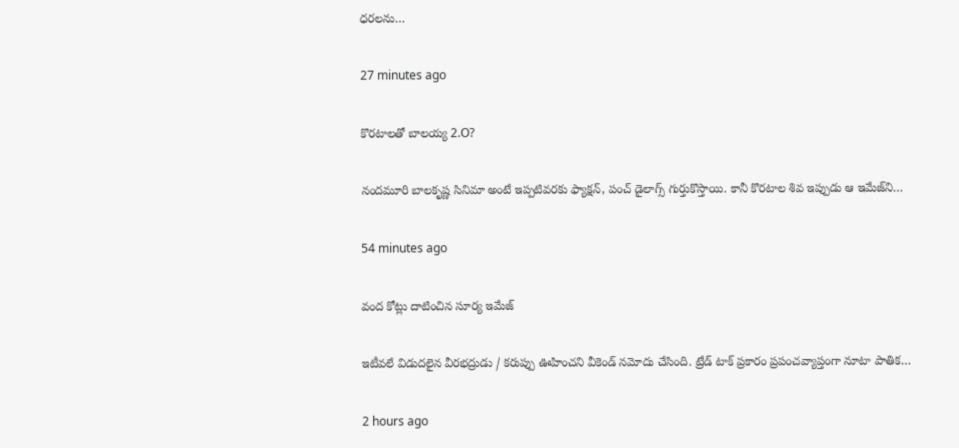ధరలను…

27 minutes ago

కొరటాలతో బాలయ్య 2.O?

నందమూరి బాలకృష్ణ సినిమా అంటే ఇప్పటివరకు ఫ్యాక్షన్, పంచ్ డైలాగ్స్ గుర్తుకొస్తాయి. కానీ కొరటాల శివ ఇప్పుడు ఆ ఇమేజ్‌ని…

54 minutes ago

వంద కోట్లు దాటించిన సూర్య ఇమేజ్

ఇటీవలే విడుదలైన వీరభద్రుడు / కరుప్పు ఊహించని వీకెండ్ నమోదు చేసింది. ట్రేడ్ టాక్ ప్రకారం ప్రపంచవ్యాప్తంగా నూటా పాతిక…

2 hours ago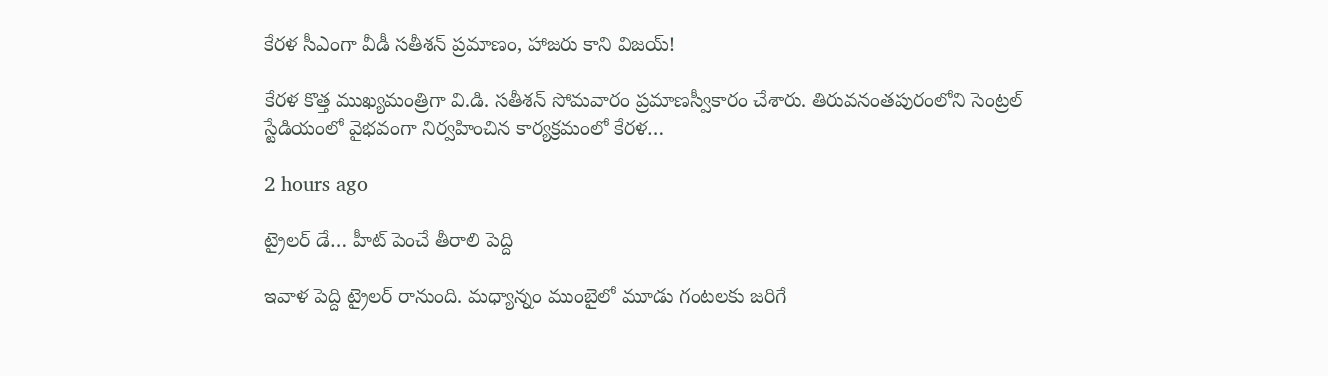కేరళ సీఎంగా వీడీ సతీశన్‌ ప్రమాణం, హాజరు కాని విజయ్!

కేరళ కొత్త ముఖ్యమంత్రిగా వి.డి. సతీశన్ సోమవారం ప్రమాణస్వీకారం చేశారు. తిరువనంతపురంలోని సెంట్రల్‌ స్టేడియంలో వైభవంగా నిర్వహించిన కార్యక్రమంలో కేరళ…

2 hours ago

ట్రైలర్ డే… హీట్ పెంచే తీరాలి పెద్ది

ఇవాళ పెద్ది ట్రైలర్ రానుంది. మధ్యాన్నం ముంబైలో మూడు గంటలకు జరిగే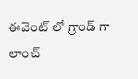ఈవెంట్ లో గ్రాండ్ గా లాంచ్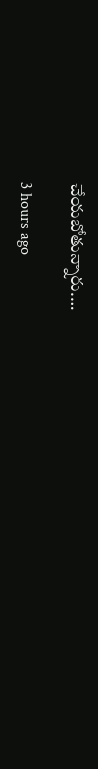చేయబోతున్నారు.…

3 hours ago